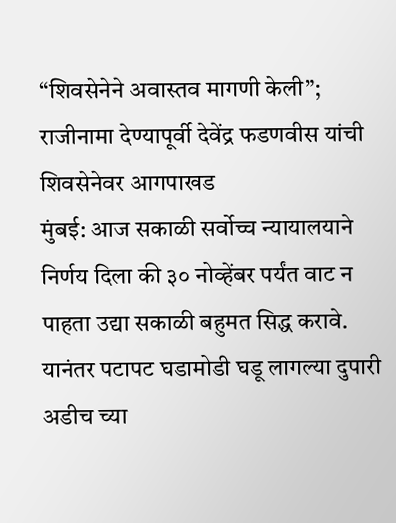“शिवसेनेने अवास्तव मागणी केली”; राजीनामा देण्यापूर्वी देवेंद्र फडणवीस यांची शिवसेनेवर आगपाखड
मुंबई: आज सकाळी सर्वोच्च न्यायालयाने निर्णय दिला की ३० नोव्हेंबर पर्यंत वाट न पाहता उद्या सकाळी बहुमत सिद्ध करावे. यानंतर पटापट घडामोडी घडू लागल्या दुपारी अडीच च्या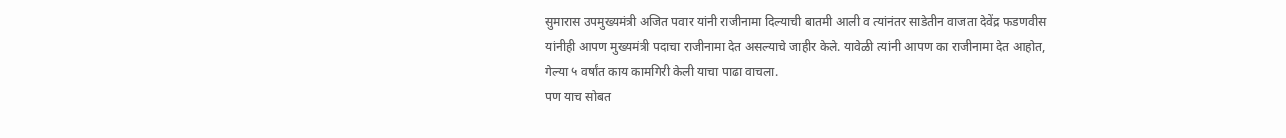सुमारास उपमुख्यमंत्री अजित पवार यांनी राजीनामा दिल्याची बातमी आली व त्यांनंतर साडेतीन वाजता देवेंद्र फडणवीस यांनीही आपण मुख्यमंत्री पदाचा राजीनामा देत असल्याचे जाहीर केले. यावेळी त्यांनी आपण का राजीनामा देत आहोत, गेल्या ५ वर्षांत काय कामगिरी केली याचा पाढा वाचला.
पण याच सोबत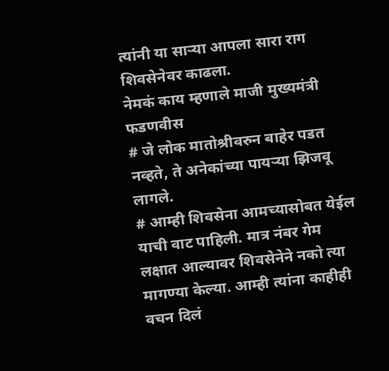त्यांनी या साऱ्या आपला सारा राग शिवसेनेवर काढला.
नेमकं काय म्हणाले माजी मुख्यमंत्री फडणवीस
# जे लोक मातोश्रीवरुन बाहेर पडत नव्हते, ते अनेकांच्या पायऱ्या झिजवू लागले.
# आम्ही शिवसेना आमच्यासोबत येईल याची वाट पाहिली. मात्र नंबर गेम लक्षात आल्यावर शिवसेनेने नको त्या मागण्या केल्या. आम्ही त्यांना काहीही वचन दिलं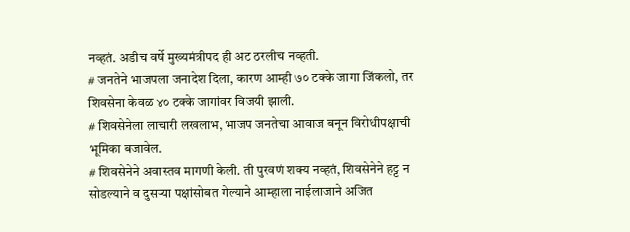नव्हतं. अडीच वर्षे मुख्यमंत्रीपद ही अट ठरलीच नव्हती.
# जनतेने भाजपला जनादेश दिला, कारण आम्ही ७० टक्के जागा जिंकलो, तर शिवसेना केवळ ४० टक्के जागांवर विजयी झाली.
# शिवसेनेला लाचारी लखलाभ, भाजप जनतेचा आवाज बनून विरोधीपक्षाची भूमिका बजावेल.
# शिवसेनेने अवास्तव मागणी केली. ती पुरवणं शक्य नव्हतं, शिवसेनेने हट्ट न सोडल्याने व दुसऱ्या पक्षांसोबत गेल्याने आम्हाला नाईलाजाने अजित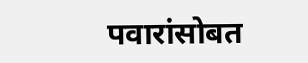पवारांसोबत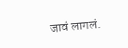जावं लागलं.